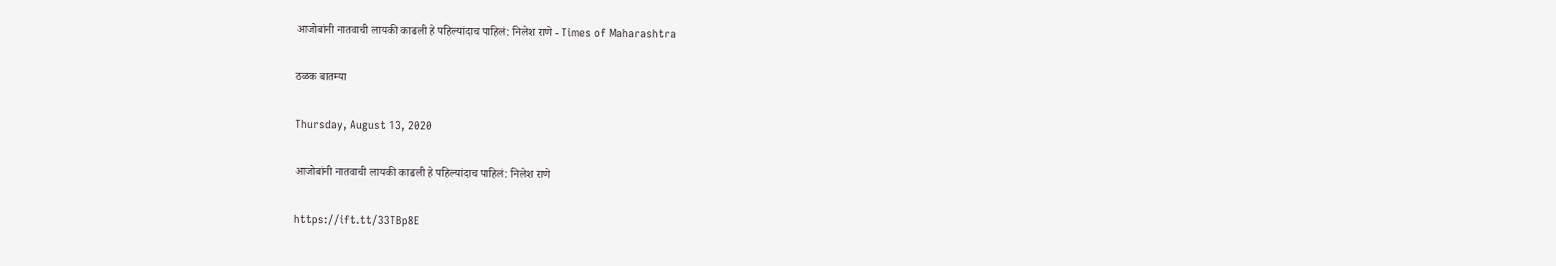आजोबांनी नातवाची लायकी काढली हे पहिल्यांदाच पाहिलं: निलेश राणे - Times of Maharashtra

ठळक बातम्या

Thursday, August 13, 2020

आजोबांनी नातवाची लायकी काढली हे पहिल्यांदाच पाहिलं: निलेश राणे

https://ift.tt/33TBp8E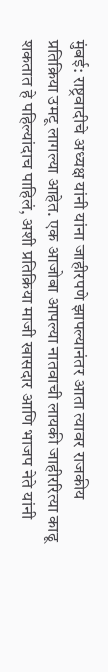मुंबई: राष्ट्रवादीचे अध्यक्ष यांनी यांना जाहीरपणे झापल्यानंतर आता त्यावर राजकीय प्रतिक्रिया उमटू लागल्या आहेत. एक आजोबा आपल्या नातवाची लायकी जाहीररित्या काढू शकतात हे पहिल्यांदाच पाहिलं, अशी प्रतिक्रिया माजी खासदार आणि भाजप नेते यांनी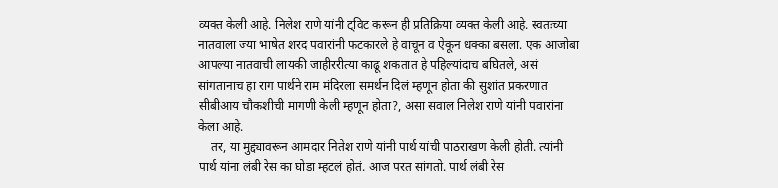व्यक्त केली आहे. निलेश राणे यांनी ट्विट करून ही प्रतिक्रिया व्यक्त केली आहे. स्वतःच्या नातवाला ज्या भाषेत शरद पवारांनी फटकारले हे वाचून व ऐकून धक्का बसला. एक आजोबा आपल्या नातवाची लायकी जाहीररीत्या काढू शकतात हे पहिल्यांदाच बघितले, असं सांगतानाच हा राग पार्थने राम मंदिरला समर्थन दिलं म्हणून होता की सुशांत प्रकरणात सीबीआय चौकशीची मागणी केली म्हणून होता?, असा सवाल निलेश राणे यांनी पवारांना केला आहे.
    तर, या मुद्द्यावरून आमदार नितेश राणे यांनी पार्थ यांची पाठराखण केली होती. त्यांनी पार्थ यांना लंबी रेस का घोडा म्हटलं होतं. आज परत सांगतो. पार्थ लंबी रेस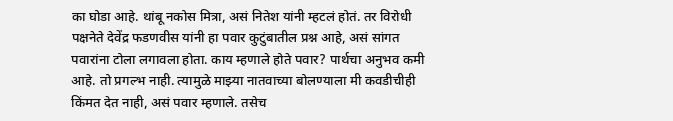का घोडा आहे. थांबू नकोस मित्रा, असं नितेश यांनी म्हटलं होतं. तर विरोधी पक्षनेते देवेंद्र फडणवीस यांनी हा पवार कुटुंबातील प्रश्न आहे, असं सांगत पवारांना टोला लगावला होता. काय म्हणाले होते पवार? पार्थचा अनुभव कमी आहे. तो प्रगल्भ नाही. त्यामुळे माझ्या नातवाच्या बोलण्याला मी कवडीचीही किंमत देत नाही, असं पवार म्हणाले. तसेच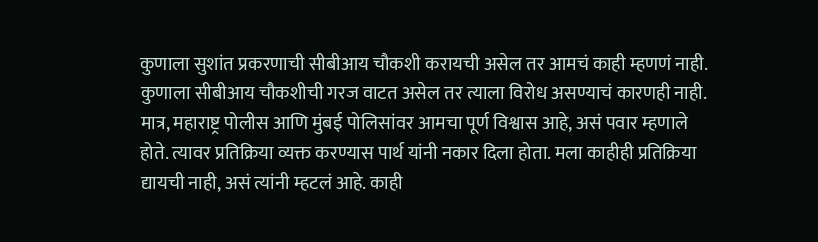कुणाला सुशांत प्रकरणाची सीबीआय चौकशी करायची असेल तर आमचं काही म्हणणं नाही. कुणाला सीबीआय चौकशीची गरज वाटत असेल तर त्याला विरोध असण्याचं कारणही नाही. मात्र, महाराष्ट्र पोलीस आणि मुंबई पोलिसांवर आमचा पूर्ण विश्वास आहे, असं पवार म्हणाले होते. त्यावर प्रतिक्रिया व्यक्त करण्यास पार्थ यांनी नकार दिला होता. मला काहीही प्रतिक्रिया द्यायची नाही, असं त्यांनी म्हटलं आहे. काही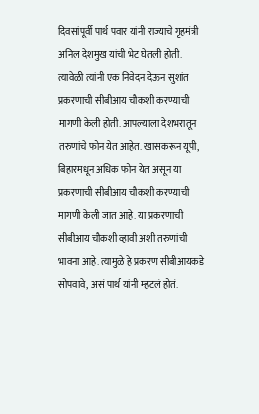दिवसांपूर्वी पार्थ पवार यांनी राज्याचे गृहमंत्री अनिल देशमुख यांची भेट घेतली होती. त्यावेळी त्यांनी एक निवेदन देऊन सुशांत प्रकरणाची सीबीआय चौकशी करण्याची मागणी केली होती. आपल्याला देशभरातून तरुणांचे फोन येत आहेत. खासकरून यूपी, बिहारमधून अधिक फोन येत असून या प्रकरणाची सीबीआय चौकशी करण्याची मागणी केली जात आहे. या प्रकरणाची सीबीआय चौकशी व्हावी अशी तरुणांची भावना आहे. त्यामुळे हे प्रकरण सीबीआयकडे सोपवावे, असं पार्थ यांनी म्हटलं होतं.